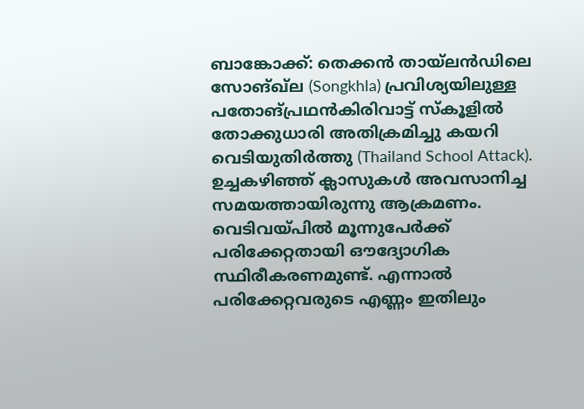ബാങ്കോക്ക്: തെക്കൻ തായ്ലൻഡിലെ സോങ്ഖ്ല (Songkhla) പ്രവിശ്യയിലുള്ള പതോങ്പ്രഥൻകിരിവാട്ട് സ്കൂളിൽ തോക്കുധാരി അതിക്രമിച്ചു കയറി വെടിയുതിർത്തു (Thailand School Attack). ഉച്ചകഴിഞ്ഞ് ക്ലാസുകൾ അവസാനിച്ച സമയത്തായിരുന്നു ആക്രമണം. വെടിവയ്പിൽ മൂന്നുപേർക്ക് പരിക്കേറ്റതായി ഔദ്യോഗിക സ്ഥിരീകരണമുണ്ട്. എന്നാൽ പരിക്കേറ്റവരുടെ എണ്ണം ഇതിലും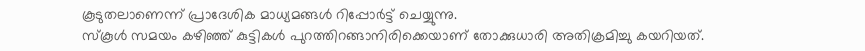കൂടുതലാണെന്ന് പ്രാദേശിക മാധ്യമങ്ങൾ റിപ്പോർട്ട് ചെയ്യുന്നു.
സ്കൂൾ സമയം കഴിഞ്ഞ് കുട്ടികൾ പുറത്തിറങ്ങാനിരിക്കെയാണ് തോക്കുധാരി അതിക്രമിച്ചു കയറിയത്.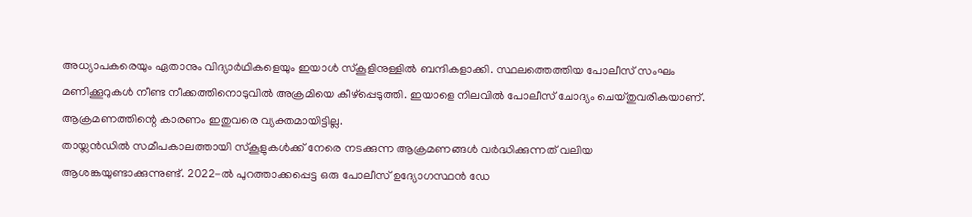അധ്യാപകരെയും ഏതാനും വിദ്യാർഥികളെയും ഇയാൾ സ്കൂളിനുള്ളിൽ ബന്ദികളാക്കി. സ്ഥലത്തെത്തിയ പോലീസ് സംഘം മണിക്കൂറുകൾ നീണ്ട നീക്കത്തിനൊടുവിൽ അക്രമിയെ കീഴ്പ്പെടുത്തി. ഇയാളെ നിലവിൽ പോലീസ് ചോദ്യം ചെയ്തുവരികയാണ്. ആക്രമണത്തിന്റെ കാരണം ഇതുവരെ വ്യക്തമായിട്ടില്ല.
തായ്ലൻഡിൽ സമീപകാലത്തായി സ്കൂളുകൾക്ക് നേരെ നടക്കുന്ന ആക്രമണങ്ങൾ വർദ്ധിക്കുന്നത് വലിയ ആശങ്കയുണ്ടാക്കുന്നുണ്ട്. 2022-ൽ പുറത്താക്കപ്പെട്ട ഒരു പോലീസ് ഉദ്യോഗസ്ഥൻ ഡേ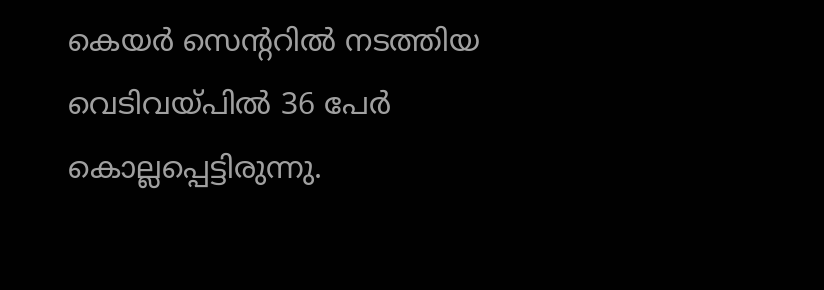കെയർ സെന്ററിൽ നടത്തിയ വെടിവയ്പിൽ 36 പേർ കൊല്ലപ്പെട്ടിരുന്നു.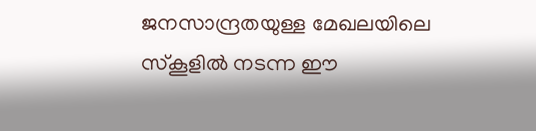ജനസാന്ദ്രതയുള്ള മേഖലയിലെ സ്കൂളിൽ നടന്ന ഈ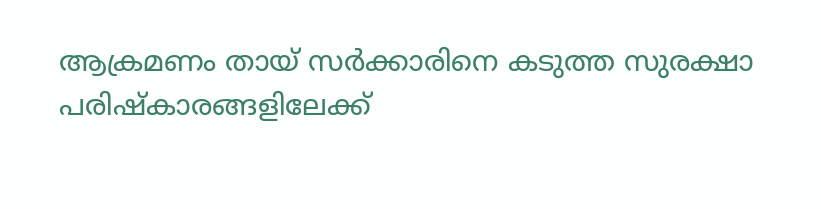ആക്രമണം തായ് സർക്കാരിനെ കടുത്ത സുരക്ഷാ പരിഷ്കാരങ്ങളിലേക്ക്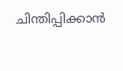ചിന്തിപ്പിക്കാൻ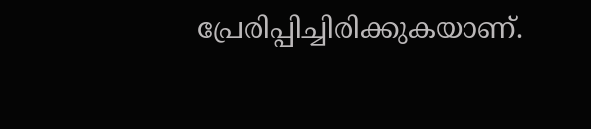പ്രേരിപ്പിച്ചിരിക്കുകയാണ്.